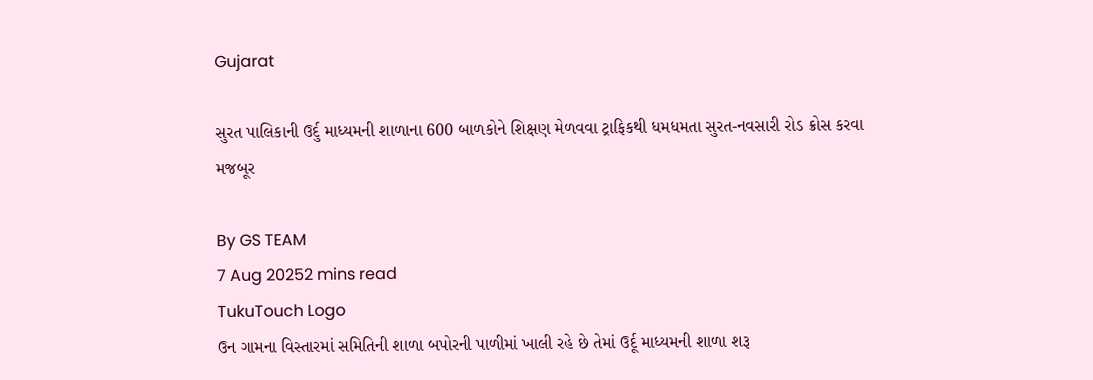Gujarat

સુરત પાલિકાની ઉર્દુ માધ્યમની શાળાના 600 બાળકોને શિક્ષણ મેળવવા ટ્રાફિકથી ધમધમતા સુરત-નવસારી રોડ ક્રોસ કરવા મજબૂર

By GS TEAM
7 Aug 20252 mins read
TukuTouch Logo
ઉન ગામના વિસ્તારમાં સમિતિની શાળા બપોરની પાળીમાં ખાલી રહે છે તેમાં ઉર્દૂ માધ્યમની શાળા શરૂ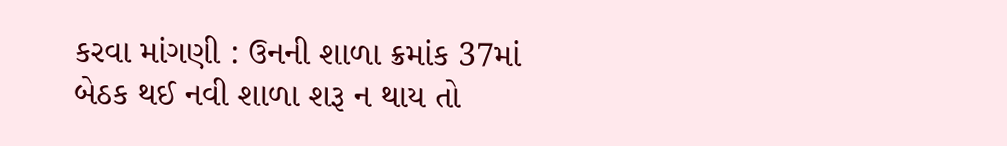કરવા માંગણી : ઉનની શાળા ક્રમાંક 37માં બેઠક થઈ નવી શાળા શરૂ ન થાય તો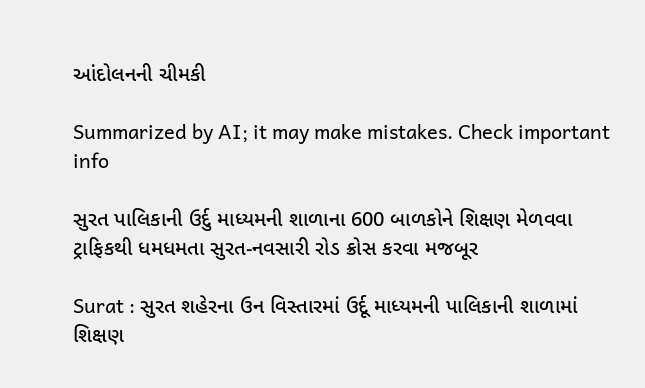આંદોલનની ચીમકી

Summarized by AI; it may make mistakes. Check important info

સુરત પાલિકાની ઉર્દુ માધ્યમની શાળાના 600 બાળકોને શિક્ષણ મેળવવા ટ્રાફિકથી ધમધમતા સુરત-નવસારી રોડ ક્રોસ કરવા મજબૂર

Surat : સુરત શહેરના ઉન વિસ્તારમાં ઉર્દૂ માધ્યમની પાલિકાની શાળામાં શિક્ષણ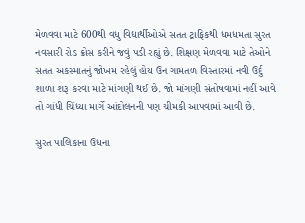મેળવવા માટે 600થી વધુ વિદ્યાર્થીઓએ સતત ટ્રાફિકથી ધમધમતા સુરત નવસારી રોડ ક્રોસ કરીને જવું પડી રહ્યું છે. શિક્ષણ મેળવવા માટે તેઓને સતત અકસ્માતનું જોખમ રહેલું હોય ઉન ગામતળ વિસ્તારમાં નવી ઉર્દુ શાળા શરૂ કરવા માટે માંગણી થઈ છે. જો માંગણી સંતોષવામાં નહીં આવે તો ગાંધી ચિંધ્યા માર્ગે આંદોલનની પણ ચીમકી આપવામાં આવી છે.

સુરત પાલિકાના ઉધના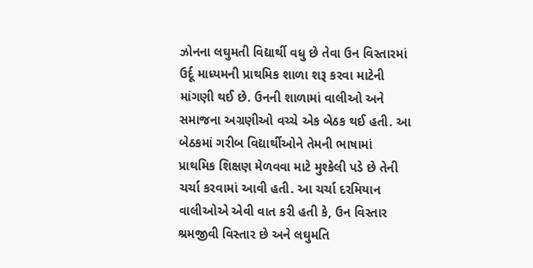ઝોનના લઘુમતી વિદ્યાર્થી વધુ છે તેવા ઉન વિસ્તારમાં ઉર્દૂ માધ્યમની પ્રાથમિક શાળા શરૂ કરવા માટેની માંગણી થઈ છે. ઉનની શાળામાં વાલીઓ અને સમાજના અગ્રણીઓ વચ્ચે એક બેઠક થઈ હતી. આ બેઠકમાં ગરીબ વિદ્યાર્થીઓને તેમની ભાષામાં પ્રાથમિક શિક્ષણ મેળવવા માટે મુશ્કેલી પડે છે તેની ચર્ચા કરવામાં આવી હતી. આ ચર્ચા દરમિયાન વાલીઓએ એવી વાત કરી હતી કે, ઉન વિસ્તાર શ્રમજીવી વિસ્તાર છે અને લઘુમતિ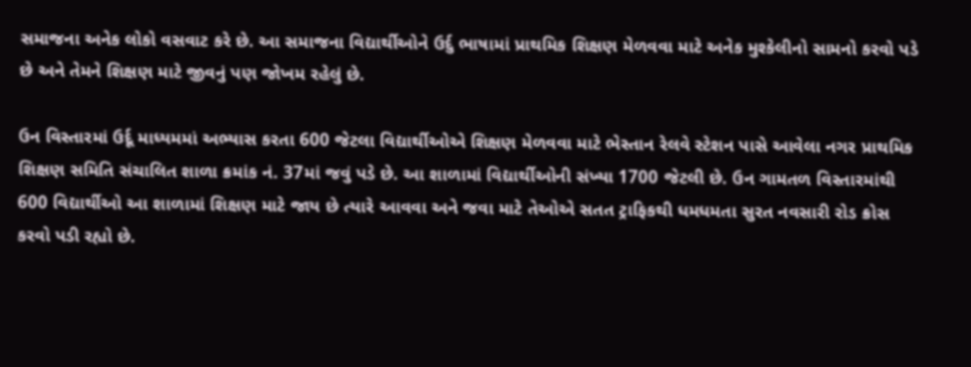સમાજના અનેક લોકો વસવાટ કરે છે. આ સમાજના વિદ્યાર્થીઓને ઉર્દુ ભાષામાં પ્રાથમિક શિક્ષણ મેળવવા માટે અનેક મુશ્કેલીનો સામનો કરવો પડે છે અને તેમને શિક્ષણ માટે જીવનું પણ જોખમ રહેલું છે.

ઉન વિસ્તારમાં ઉર્દૂ માધ્યમમાં અભ્યાસ કરતા 600 જેટલા વિદ્યાર્થીઓએ શિક્ષણ મેળવવા માટે ભેસ્તાન રેલવે સ્ટેશન પાસે આવેલા નગર પ્રાથમિક શિક્ષણ સમિતિ સંચાલિત શાળા ક્રમાંક નં. 37માં જવું પડે છે. આ શાળામાં વિદ્યાર્થીઓની સંખ્યા 1700 જેટલી છે. ઉન ગામતળ વિસ્તારમાંથી 600 વિદ્યાર્થીઓ આ શાળામાં શિક્ષણ માટે જાય છે ત્યારે આવવા અને જવા માટે તેઓએ સતત ટ્રાફિકથી ધમધમતા સુરત નવસારી રોડ ક્રોસ કરવો પડી રહ્યો છે.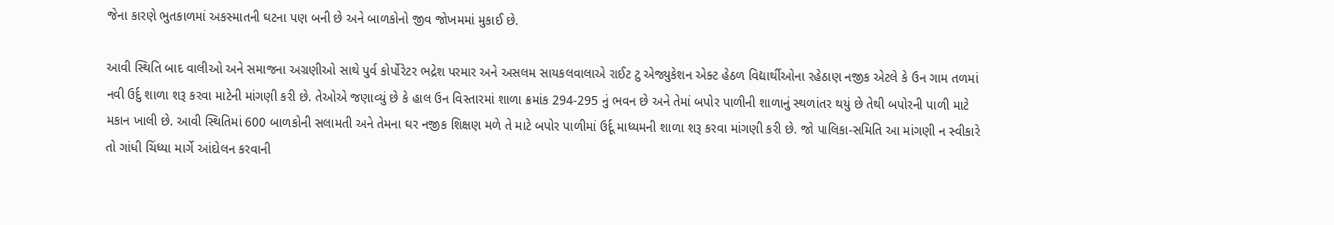જેના કારણે ભુતકાળમાં અકસ્માતની ઘટના પણ બની છે અને બાળકોનો જીવ જોખમમાં મુકાઈ છે.

આવી સ્થિતિ બાદ વાલીઓ અને સમાજના અગ્રણીઓ સાથે પુર્વ કોર્પોરેટર ભદ્રેશ પરમાર અને અસલમ સાયકલવાલાએ રાઈટ ટુ એજ્યુકેશન એક્ટ હેઠળ વિદ્યાર્થીઓના રહેઠાણ નજીક એટલે કે ઉન ગામ તળમાં નવી ઉર્દુ શાળા શરૂ કરવા માટેની માંગણી કરી છે. તેઓએ જણાવ્યું છે કે હાલ ઉન વિસ્તારમાં શાળા ક્રમાંક 294-295 નું ભવન છે અને તેમાં બપોર પાળીની શાળાનું સ્થળાંતર થયું છે તેથી બપોરની પાળી માટે મકાન ખાલી છે. આવી સ્થિતિમાં 600 બાળકોની સલામતી અને તેમના ઘર નજીક શિક્ષણ મળે તે માટે બપોર પાળીમાં ઉર્દૂ માધ્યમની શાળા શરૂ કરવા માંગણી કરી છે. જો પાલિકા-સમિતિ આ માંગણી ન સ્વીકારે તો ગાંધી ચિંધ્યા માર્ગે આંદોલન કરવાની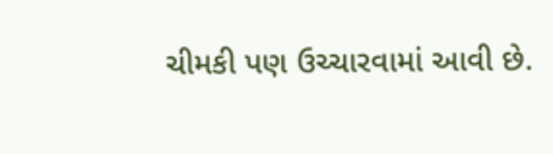ચીમકી પણ ઉચ્ચારવામાં આવી છે.